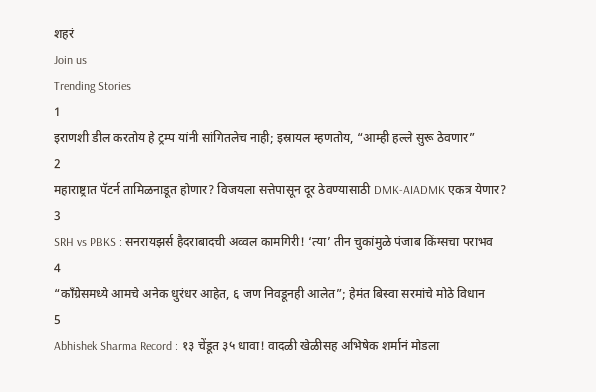शहरं
Join us
Trending Stories
1
इराणशी डील करतोय हे ट्रम्प यांनी सांगितलेच नाही; इस्रायल म्हणतोय, “आम्ही हल्ले सुरू ठेवणार”
2
महाराष्ट्रात पॅटर्न तामिळनाडूत होणार? विजयला सत्तेपासून दूर ठेवण्यासाठी DMK-AIADMK एकत्र येणार?
3
SRH vs PBKS : सनरायझर्स हैदराबादची अव्वल कामगिरी! ‘त्या’ तीन चुकांमुळे पंजाब किंग्सचा पराभव
4
“काँग्रेसमध्ये आमचे अनेक धुरंधर आहेत, ६ जण निवडूनही आलेत”; हेमंत बिस्वा सरमांचे मोठे विधान
5
Abhishek Sharma Record : १३ चेंडूत ३५ धावा! वादळी खेळीसह अभिषेक शर्मानं मोडला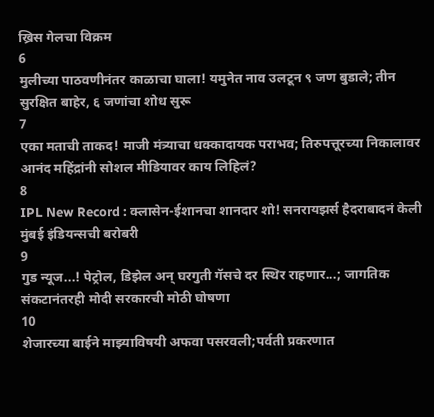ख्रिस गेलचा विक्रम
6
मुलीच्या पाठवणीनंतर काळाचा घाला! यमुनेत नाव उलटून ९ जण बुडाले; तीन सुरक्षित बाहेर, ६ जणांचा शोध सुरू
7
एका मताची ताकद! माजी मंत्र्याचा धक्कादायक पराभव; तिरुपत्तूरच्या निकालावर आनंद महिंद्रांनी सोशल मीडियावर काय लिहिलं?
8
IPL New Record : क्लासेन-ईशानचा शानदार शो! सनरायझर्स हैदराबादनं केली मुंबई इंडियन्सची बरोबरी
9
गुड न्यूज...! पेट्रोल, डिझेल अन् घरगुती गॅसचे दर स्थिर राहणार...; जागतिक संकटानंतरही मोदी सरकारची मोठी घोषणा
10
शेजारच्या बाईने माझ्याविषयी अफवा पसरवली;पर्वती प्रकरणात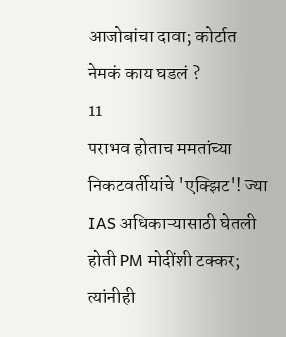आजोबांचा दावा; कोर्टात नेमकं काय घडलं ?
11
पराभव होताच ममतांच्या निकटवर्तीयांचे 'एक्झिट'! ज्या IAS अधिकाऱ्यासाठी घेतली होती PM मोदींशी टक्कर; त्यांनीही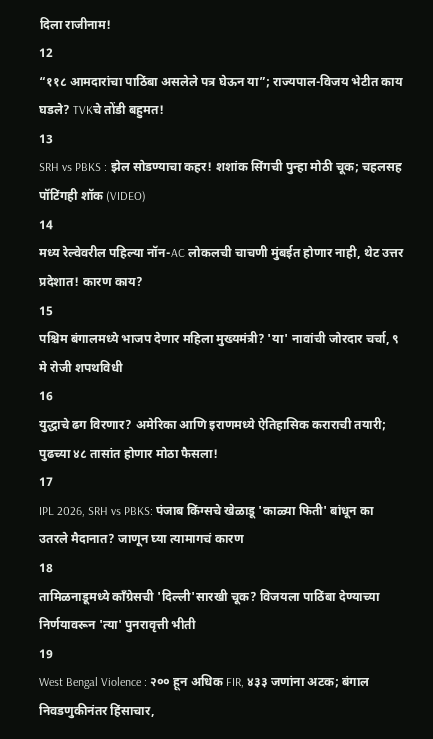दिला राजीनाम!
12
“११८ आमदारांचा पाठिंबा असलेले पत्र घेऊन या”; राज्यपाल-विजय भेटीत काय घडले? TVKचे तोंडी बहुमत!
13
SRH vs PBKS : झेल सोडण्याचा कहर! शशांक सिंगची पुन्हा मोठी चूक; चहलसह पॉटिंगही शॉक (VIDEO)
14
मध्य रेल्वेवरील पहिल्या नॉन-AC लोकलची चाचणी मुंबईत होणार नाही, थेट उत्तर प्रदेशात! कारण काय?
15
पश्चिम बंगालमध्ये भाजप देणार महिला मुख्यमंत्री? 'या' नावांची जोरदार चर्चा, ९ मे रोजी शपथविधी
16
युद्धाचे ढग विरणार? अमेरिका आणि इराणमध्ये ऐतिहासिक कराराची तयारी; पुढच्या ४८ तासांत होणार मोठा फैसला!
17
IPL 2026, SRH vs PBKS: पंजाब किंग्सचे खेळाडू 'काळ्या फिती' बांधून का उतरले मैदानात? जाणून घ्या त्यामागचं कारण
18
तामिळनाडूमध्ये काँग्रेसची 'दिल्ली'सारखी चूक? विजयला पाठिंबा देण्याच्या निर्णयावरून 'त्या' पुनरावृत्ती भीती
19
West Bengal Violence : २०० हून अधिक FIR, ४३३ जणांना अटक; बंगाल निवडणुकीनंतर हिंसाचार,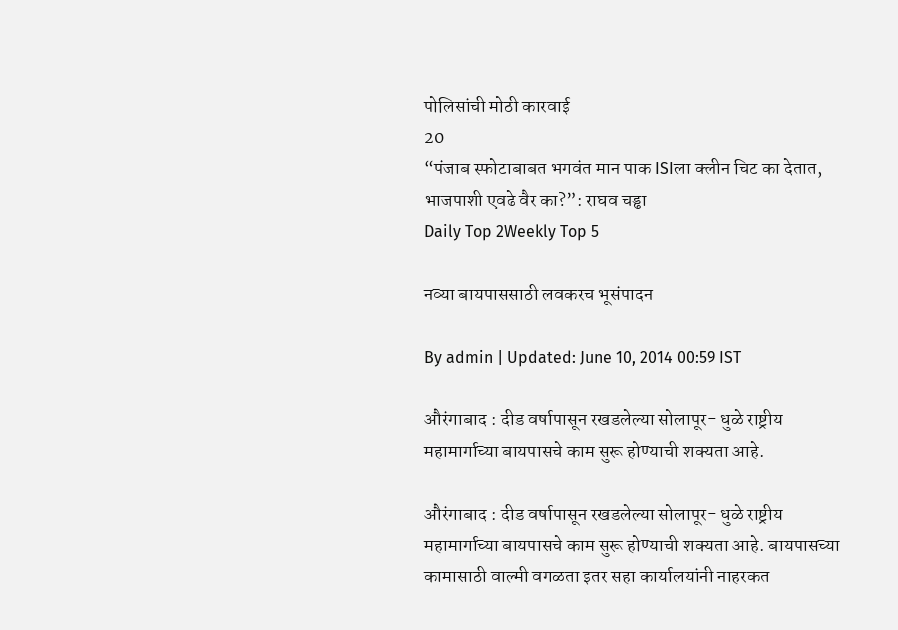पोलिसांची मोठी कारवाई
20
“पंजाब स्फोटाबाबत भगवंत मान पाक ISIला क्लीन चिट का देतात, भाजपाशी एवढे वैर का?”: राघव चड्ढा
Daily Top 2Weekly Top 5

नव्या बायपाससाठी लवकरच भूसंपादन

By admin | Updated: June 10, 2014 00:59 IST

औरंगाबाद : दीड वर्षापासून रखडलेल्या सोलापूर- धुळे राष्ट्रीय महामार्गाच्या बायपासचे काम सुरू होण्याची शक्यता आहे.

औरंगाबाद : दीड वर्षापासून रखडलेल्या सोलापूर- धुळे राष्ट्रीय महामार्गाच्या बायपासचे काम सुरू होण्याची शक्यता आहे. बायपासच्या कामासाठी वाल्मी वगळता इतर सहा कार्यालयांनी नाहरकत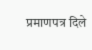प्रमाणपत्र दिले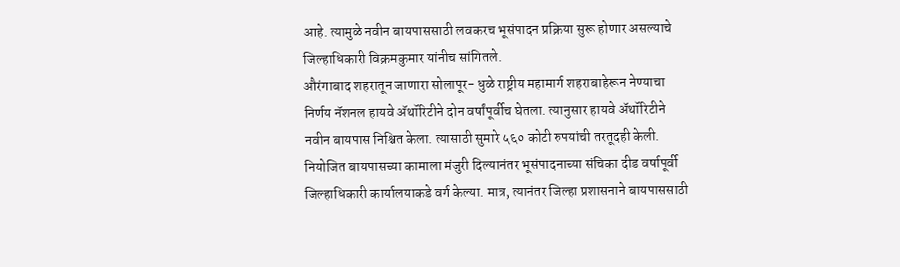आहे. त्यामुळे नवीन बायपाससाठी लवकरच भूसंपादन प्रक्रिया सुरू होणार असल्याचे जिल्हाधिकारी विक्रमकुमार यांनीच सांगितले.
औरंगाबाद शहरातून जाणारा सोलापूर- धुळे राष्ट्रीय महामार्ग शहराबाहेरून नेण्याचा निर्णय नॅशनल हायवे अ‍ॅथॉरिटीने दोन वर्षांपूर्वीच घेतला. त्यानुसार हायवे अ‍ॅथॉरिटीने नवीन बायपास निश्चित केला. त्यासाठी सुमारे ५६० कोटी रुपयांची तरतूदही केली. नियोजित बायपासच्या कामाला मंजुरी दिल्यानंतर भूसंपादनाच्या संचिका दीड वर्षापूर्वी जिल्हाधिकारी कार्यालयाकडे वर्ग केल्या. मात्र, त्यानंतर जिल्हा प्रशासनाने बायपाससाठी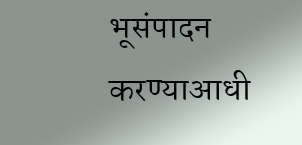भूसंपादन करण्याआधी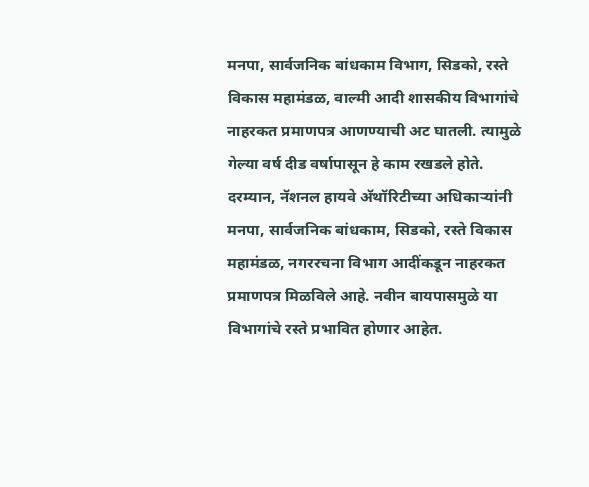मनपा, सार्वजनिक बांधकाम विभाग, सिडको, रस्ते विकास महामंडळ, वाल्मी आदी शासकीय विभागांचे नाहरकत प्रमाणपत्र आणण्याची अट घातली. त्यामुळे गेल्या वर्ष दीड वर्षापासून हे काम रखडले होते.
दरम्यान, नॅशनल हायवे अ‍ॅथॉरिटीच्या अधिकाऱ्यांनी मनपा, सार्वजनिक बांधकाम, सिडको, रस्ते विकास महामंडळ, नगररचना विभाग आदींकडून नाहरकत प्रमाणपत्र मिळविले आहे. नवीन बायपासमुळे या विभागांचे रस्ते प्रभावित होणार आहेत.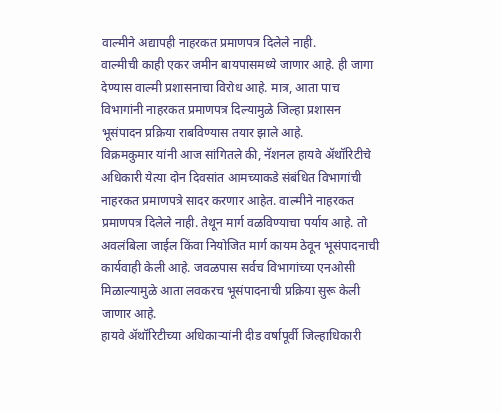वाल्मीने अद्यापही नाहरकत प्रमाणपत्र दिलेले नाही.
वाल्मीची काही एकर जमीन बायपासमध्ये जाणार आहे. ही जागा देण्यास वाल्मी प्रशासनाचा विरोध आहे. मात्र, आता पाच विभागांनी नाहरकत प्रमाणपत्र दिल्यामुळे जिल्हा प्रशासन भूसंपादन प्रक्रिया राबविण्यास तयार झाले आहे.
विक्रमकुमार यांनी आज सांगितले की, नॅशनल हायवे अ‍ॅथॉरिटीचे अधिकारी येत्या दोन दिवसांत आमच्याकडे संबंधित विभागांची नाहरकत प्रमाणपत्रे सादर करणार आहेत. वाल्मीने नाहरकत प्रमाणपत्र दिलेले नाही. तेथून मार्ग वळविण्याचा पर्याय आहे. तो अवलंबिला जाईल किंवा नियोजित मार्ग कायम ठेवून भूसंपादनाची कार्यवाही केली आहे. जवळपास सर्वच विभागांच्या एनओसी मिळाल्यामुळे आता लवकरच भूसंपादनाची प्रक्रिया सुरू केली जाणार आहे.
हायवे अ‍ॅथॉरिटीच्या अधिकाऱ्यांनी दीड वर्षापूर्वी जिल्हाधिकारी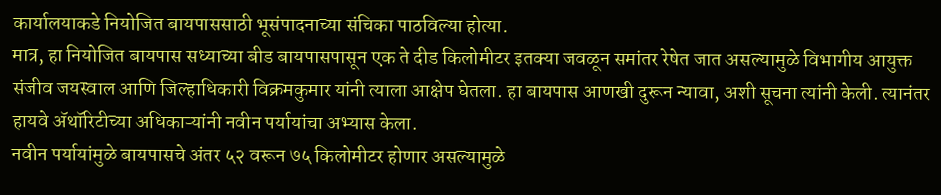कार्यालयाकडे नियोजित बायपाससाठी भूसंपादनाच्या संचिका पाठविल्या होत्या.
मात्र, हा नियोजित बायपास सध्याच्या बीड बायपासपासून एक ते दीड किलोमीटर इतक्या जवळून समांतर रेषेत जात असल्यामुळे विभागीय आयुक्त संजीव जयस्वाल आणि जिल्हाधिकारी विक्रमकुमार यांनी त्याला आक्षेप घेतला. हा बायपास आणखी दुरून न्यावा, अशी सूचना त्यांनी केली. त्यानंतर हायवे अ‍ॅथॉरिटीच्या अधिकाऱ्यांनी नवीन पर्यायांचा अभ्यास केला.
नवीन पर्यायांमुळे बायपासचे अंतर ५२ वरून ७५ किलोमीटर होणार असल्यामुळे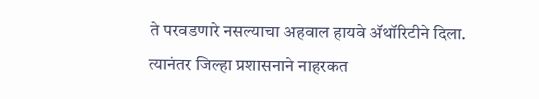ते परवडणारे नसल्याचा अहवाल हायवे अ‍ॅथॉरिटीने दिला. त्यानंतर जिल्हा प्रशासनाने नाहरकत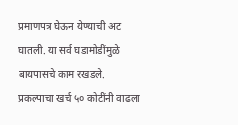प्रमाणपत्र घेऊन येण्याची अट घातली. या सर्व घडामोडींमुळे बायपासचे काम रखडले.
प्रकल्पाचा खर्च ५० कोटींनी वाढला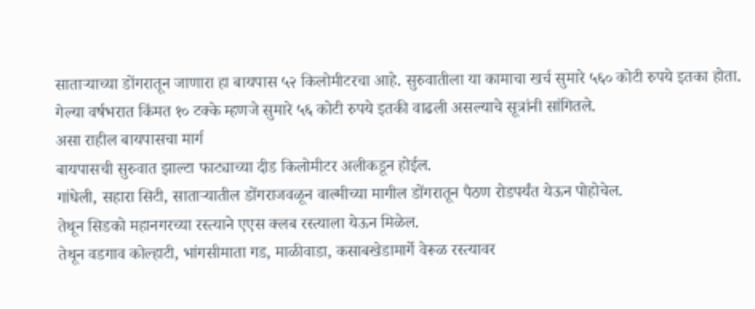साताऱ्याच्या डोंगरातून जाणारा हा बायपास ५२ किलोमीटरचा आहे. सुरुवातीला या कामाचा खर्च सुमारे ५६० कोटी रुपये इतका होता.
गेल्या वर्षभरात किंमत १० टक्के म्हणजे सुमारे ५६ कोटी रुपये इतकी वाढली असल्याचे सूत्रांनी सांगितले.
असा राहील बायपासचा मार्ग
बायपासची सुरुवात झाल्टा फाट्याच्या दीड किलोमीटर अलीकडून होईल.
गांधेली, सहारा सिटी, साताऱ्यातील डोंगराजवळून वाल्मीच्या मागील डोंगरातून पैठण रोडपर्यंत येऊन पोहोचेल.
तेथून सिडको महानगरच्या रस्त्याने एएस क्लब रस्त्याला येऊन मिळेल.
तेथून वडगाव कोल्हाटी, भांगसीमाता गड, माळीवाडा, कसाबखेडामार्गे वेरूळ रस्त्यावर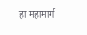हा महामार्ग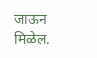जाऊन मिळेल.